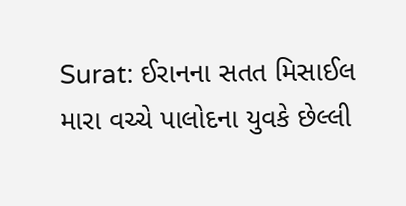Surat: ઈરાનના સતત મિસાઈલ મારા વચ્ચે પાલોદના યુવકે છેલ્લી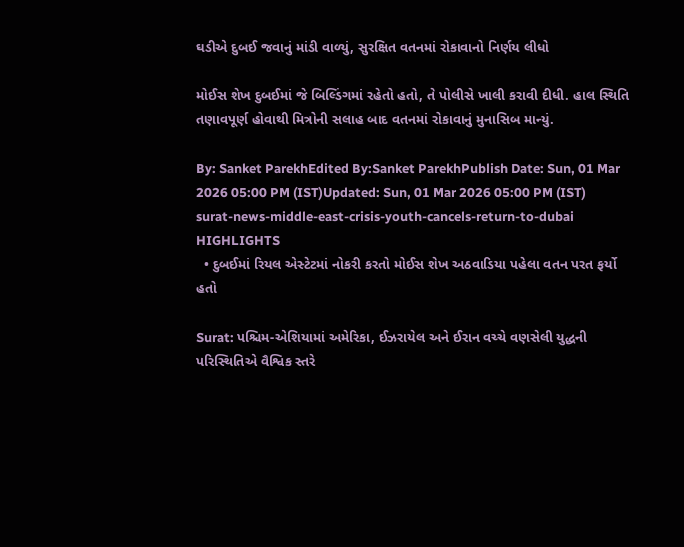ઘડીએ દુબઈ જવાનું માંડી વાળ્યું, સુરક્ષિત વતનમાં રોકાવાનો નિર્ણય લીધો

મોઈસ શેખ દુબઈમાં જે બિલ્ડિંગમાં રહેતો હતો, તે પોલીસે ખાલી કરાવી દીધી. હાલ સ્થિતિ તણાવપૂર્ણ હોવાથી મિત્રોની સલાહ બાદ વતનમાં રોકાવાનું મુનાસિબ માન્યું.

By: Sanket ParekhEdited By:Sanket ParekhPublish Date: Sun, 01 Mar 2026 05:00 PM (IST)Updated: Sun, 01 Mar 2026 05:00 PM (IST)
surat-news-middle-east-crisis-youth-cancels-return-to-dubai
HIGHLIGHTS
  • દુબઈમાં રિયલ એસ્ટેટમાં નોકરી કરતો મોઈસ શેખ અઠવાડિયા પહેલા વતન પરત ફર્યો હતો

Surat: પશ્ચિમ-એશિયામાં અમેરિકા, ઈઝરાયેલ અને ઈરાન વચ્ચે વણસેલી યુદ્ધની પરિસ્થિતિએ વૈશ્વિક સ્તરે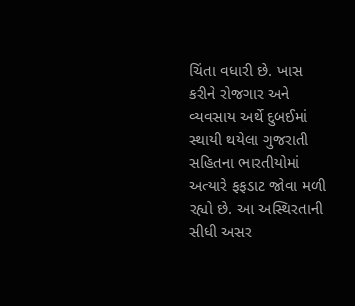ચિંતા વધારી છે. ખાસ કરીને રોજગાર અને વ્યવસાય અર્થે દુબઈમાં સ્થાયી થયેલા ગુજરાતી સહિતના ભારતીયોમાં અત્યારે ફફડાટ જોવા મળી રહ્યો છે. આ અસ્થિરતાની સીધી અસર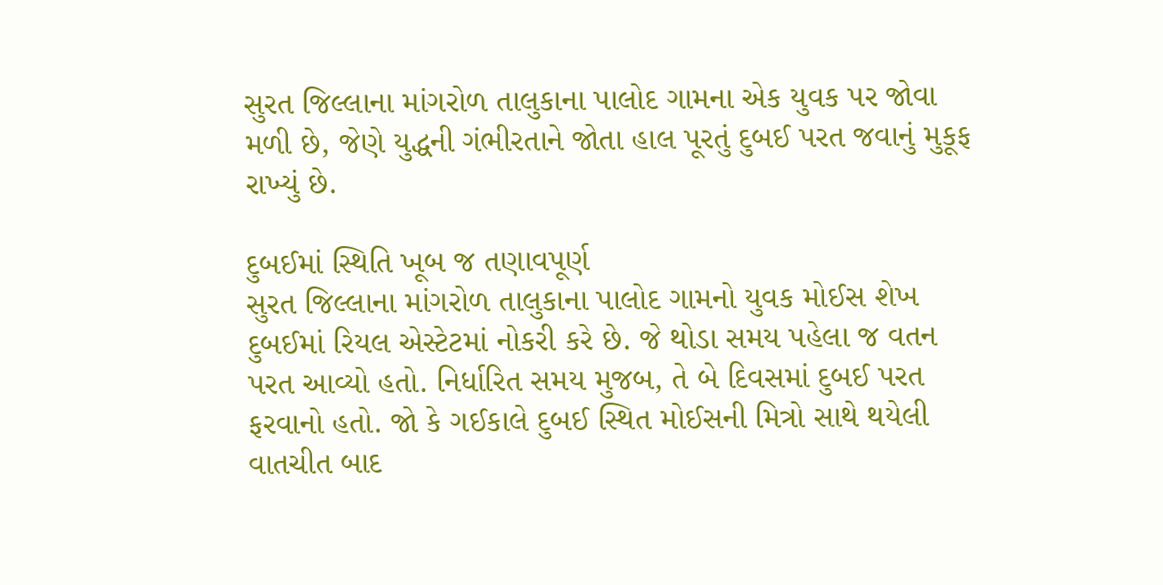સુરત જિલ્લાના માંગરોળ તાલુકાના પાલોદ ગામના એક યુવક પર જોવા મળી છે, જેણે યુદ્ધની ગંભીરતાને જોતા હાલ પૂરતું દુબઈ પરત જવાનું મુકૂફ રાખ્યું છે.

દુબઈમાં સ્થિતિ ખૂબ જ તણાવપૂર્ણ
સુરત જિલ્લાના માંગરોળ તાલુકાના પાલોદ ગામનો યુવક મોઈસ શેખ દુબઈમાં રિયલ એસ્ટેટમાં નોકરી કરે છે. જે થોડા સમય પહેલા જ વતન પરત આવ્યો હતો. નિર્ધારિત સમય મુજબ, તે બે દિવસમાં દુબઈ પરત ફરવાનો હતો. જો કે ગઈકાલે દુબઈ સ્થિત મોઈસની મિત્રો સાથે થયેલી વાતચીત બાદ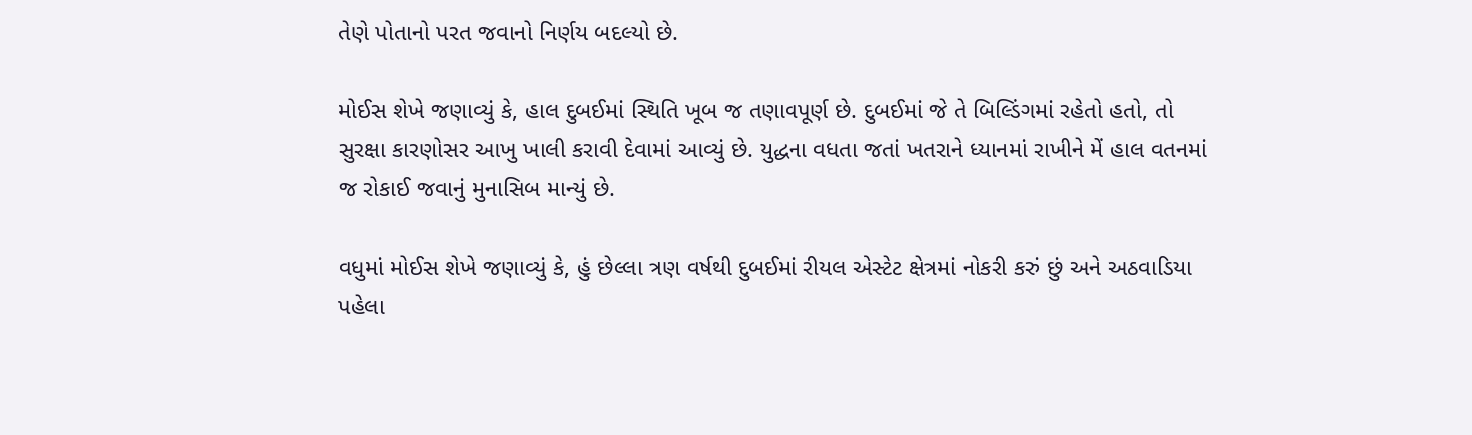તેણે પોતાનો પરત જવાનો નિર્ણય બદલ્યો છે.

મોઈસ શેખે જણાવ્યું કે, હાલ દુબઈમાં સ્થિતિ ખૂબ જ તણાવપૂર્ણ છે. દુબઈમાં જે તે બિલ્ડિંગમાં રહેતો હતો, તો સુરક્ષા કારણોસર આખુ ખાલી કરાવી દેવામાં આવ્યું છે. યુદ્ધના વધતા જતાં ખતરાને ધ્યાનમાં રાખીને મેં હાલ વતનમાં જ રોકાઈ જવાનું મુનાસિબ માન્યું છે.

વધુમાં મોઈસ શેખે જણાવ્યું કે, હું છેલ્લા ત્રણ વર્ષથી દુબઈમાં રીયલ એસ્ટેટ ક્ષેત્રમાં નોકરી કરું છું અને અઠવાડિયા પહેલા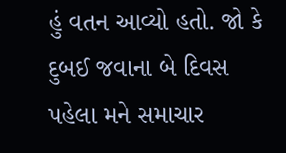હું વતન આવ્યો હતો. જો કે દુબઈ જવાના બે દિવસ પહેલા મને સમાચાર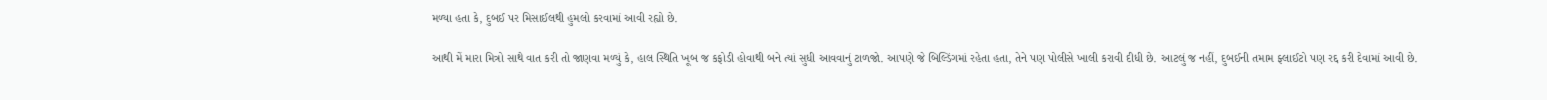મળ્યા હતા કે, દુબઈ પર મિસાઈલથી હુમલો કરવામાં આવી રહ્યો છે.

આથી મેં મારા મિત્રો સાથે વાત કરી તો જાણવા મળ્યું કે, હાલ સ્થિતિ ખૂબ જ કફોડી હોવાથી બને ત્યાં સુધી આવવાનું ટાળજો. આપણે જે બિલ્ડિંગમાં રહેતા હતા, તેને પણ પોલીસે ખાલી કરાવી દીધી છે. આટલું જ નહીં, દુબઈની તમામ ફ્લાઈટો પણ રદ્દ કરી દેવામાં આવી છે.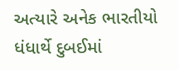અત્યારે અનેક ભારતીયો ધંધાર્થે દુબઈમાં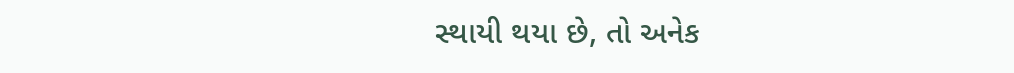સ્થાયી થયા છે, તો અનેક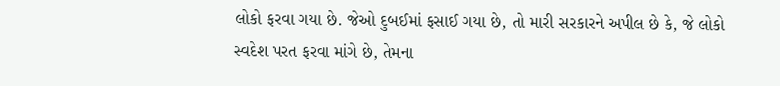લોકો ફરવા ગયા છે. જેઓ દુબઈમાં ફસાઈ ગયા છે, તો મારી સરકારને અપીલ છે કે, જે લોકો સ્વદેશ પરત ફરવા માંગે છે, તેમના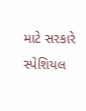માટે સરકારે સ્પેશિયલ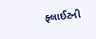ફ્લાઈટની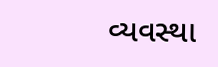વ્યવસ્થા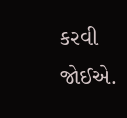કરવી જોઈએ.